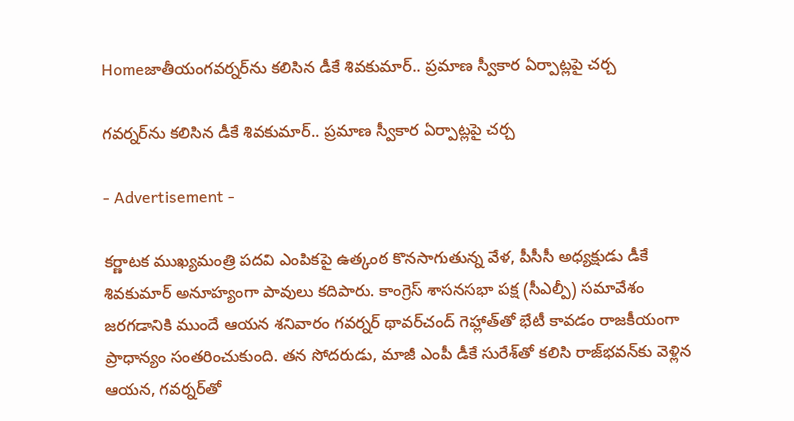Homeజాతీయంగవర్నర్‌ను కలిసిన డీకే శివకుమార్.. ప్రమాణ స్వీకార ఏర్పాట్లపై చర్చ

గవర్నర్‌ను కలిసిన డీకే శివకుమార్.. ప్రమాణ స్వీకార ఏర్పాట్లపై చర్చ

- Advertisement -

కర్ణాటక ముఖ్యమంత్రి పదవి ఎంపికపై ఉత్కంఠ కొనసాగుతున్న వేళ, పీసీసీ అధ్యక్షుడు డీకే శివకుమార్ అనూహ్యంగా పావులు కదిపారు. కాంగ్రెస్ శాసనసభా పక్ష (సీఎల్పీ) సమావేశం జరగడానికి ముందే ఆయన శనివారం గవర్నర్ థావర్‌చంద్ గెహ్లాత్‌తో భేటీ కావడం రాజకీయంగా ప్రాధాన్యం సంతరించుకుంది. తన సోదరుడు, మాజీ ఎంపీ డీకే సురేశ్‌తో కలిసి రాజ్‌భవన్‌కు వెళ్లిన ఆయన, గవర్నర్‌తో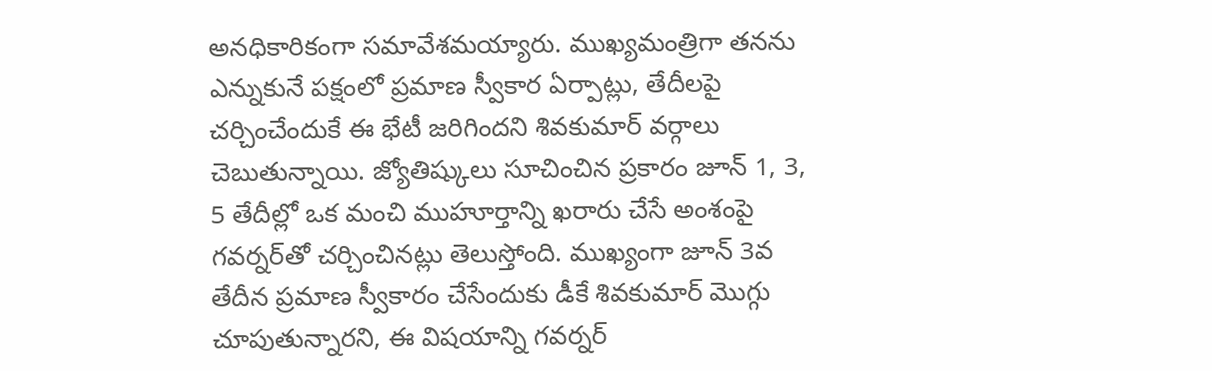అనధికారికంగా సమావేశమయ్యారు. ముఖ్యమంత్రిగా తనను ఎన్నుకునే పక్షంలో ప్రమాణ స్వీకార ఏర్పాట్లు, తేదీలపై చర్చించేందుకే ఈ భేటీ జరిగిందని శివకుమార్ వర్గాలు చెబుతున్నాయి. జ్యోతిష్కులు సూచించిన ప్రకారం జూన్ 1, 3, 5 తేదీల్లో ఒక మంచి ముహూర్తాన్ని ఖరారు చేసే అంశంపై గవర్నర్‌తో చర్చించినట్లు తెలుస్తోంది. ముఖ్యంగా జూన్ 3వ తేదీన ప్రమాణ స్వీకారం చేసేందుకు డీకే శివకుమార్ మొగ్గు చూపుతున్నారని, ఈ విషయాన్ని గవర్నర్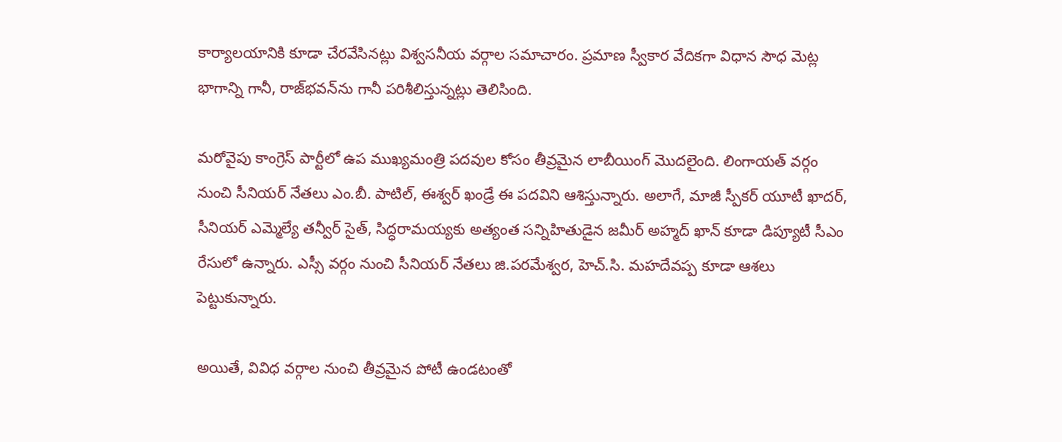కార్యాలయానికి కూడా చేరవేసినట్లు విశ్వసనీయ వర్గాల సమాచారం. ప్రమాణ స్వీకార వేదికగా విధాన సౌధ మెట్ల భాగాన్ని గానీ, రాజ్‌భవన్‌ను గానీ పరిశీలిస్తున్నట్లు తెలిసింది.

మరోవైపు కాంగ్రెస్ పార్టీలో ఉప ముఖ్యమంత్రి పదవుల కోసం తీవ్రమైన లాబీయింగ్ మొదలైంది. లింగాయత్ వర్గం నుంచి సీనియర్ నేతలు ఎం.బీ. పాటిల్, ఈశ్వర్ ఖండ్రే ఈ పదవిని ఆశిస్తున్నారు. అలాగే, మాజీ స్పీకర్ యూటీ ఖాదర్, సీనియర్ ఎమ్మెల్యే తన్వీర్ సైత్, సిద్ధరామయ్యకు అత్యంత సన్నిహితుడైన జమీర్ అహ్మద్ ఖాన్ కూడా డిప్యూటీ సీఎం రేసులో ఉన్నారు. ఎస్సీ వర్గం నుంచి సీనియర్ నేతలు జి.పరమేశ్వర, హెచ్.సి. మహదేవప్ప కూడా ఆశలు పెట్టుకున్నారు.

అయితే, వివిధ వర్గాల నుంచి తీవ్రమైన పోటీ ఉండటంతో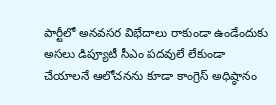పార్టీలో అనవసర విభేదాలు రాకుండా ఉండేందుకు అసలు డిప్యూటీ సీఎం పదవులే లేకుండా చేయాలనే ఆలోచనను కూడా కాంగ్రెస్ అధిష్ఠానం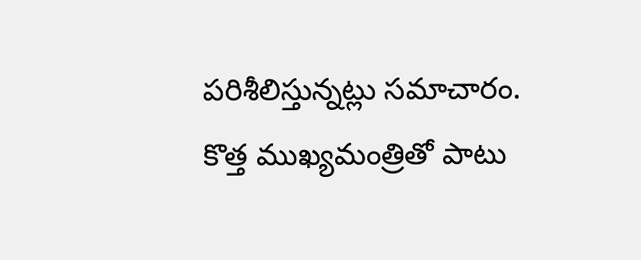పరిశీలిస్తున్నట్లు సమాచారం. కొత్త ముఖ్యమంత్రితో పాటు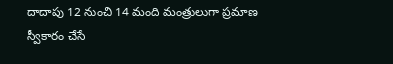దాదాపు 12 నుంచి 14 మంది మంత్రులుగా ప్రమాణ స్వీకారం చేసే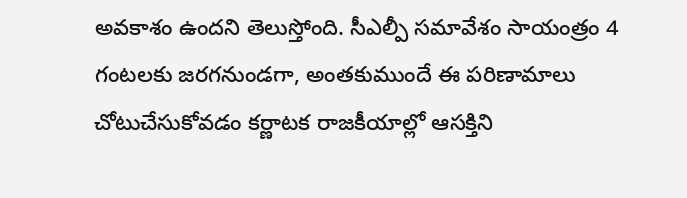అవకాశం ఉందని తెలుస్తోంది. సీఎల్పీ సమావేశం సాయంత్రం 4 గంటలకు జరగనుండగా, అంతకుముందే ఈ పరిణామాలు చోటుచేసుకోవడం కర్ణాటక రాజకీయాల్లో ఆసక్తిని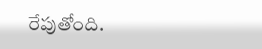రేపుతోంది.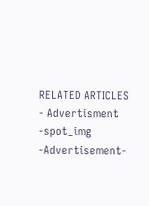RELATED ARTICLES
- Advertisment -spot_img
-Advertisement-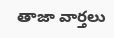తాజా వార్తలు